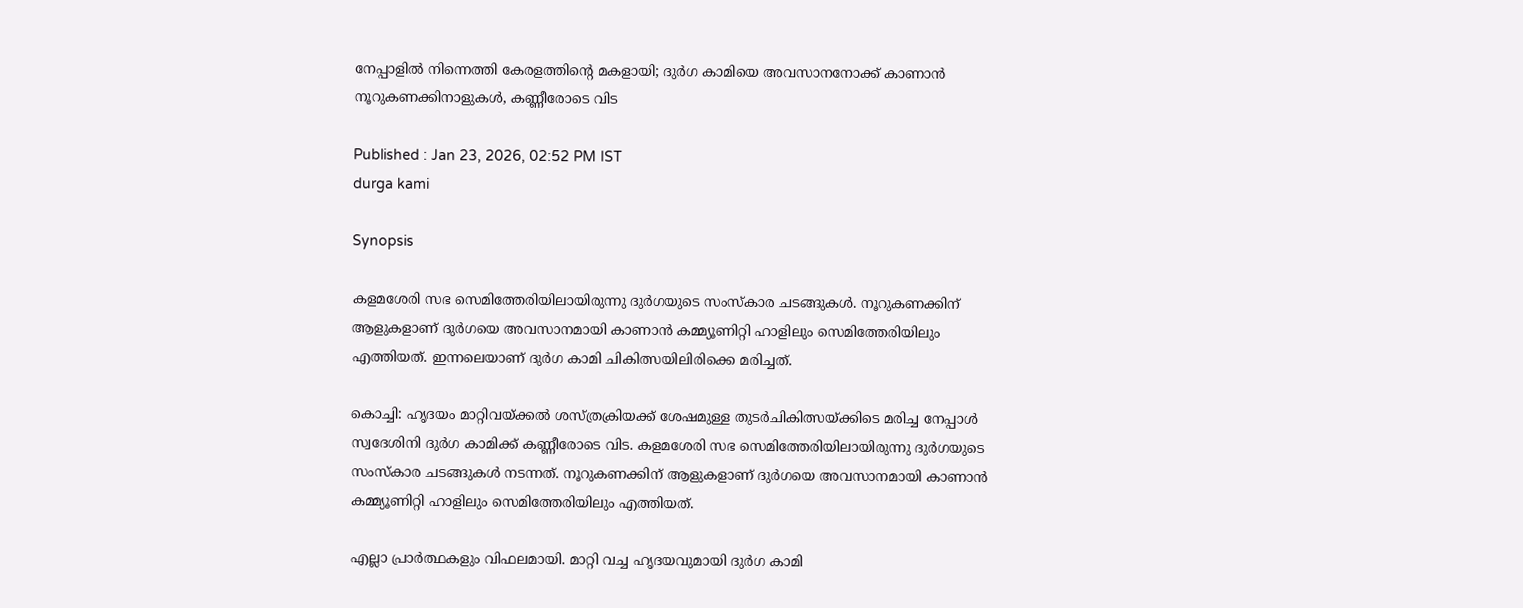നേപ്പാളിൽ നിന്നെത്തി കേരളത്തിന്റെ മകളായി; ദുർഗ കാമിയെ അവസാനനോക്ക് കാണാൻ നൂറുകണക്കിനാളുകൾ, കണ്ണീരോടെ വിട

Published : Jan 23, 2026, 02:52 PM IST
durga kami

Synopsis

കളമശേരി സഭ സെമിത്തേരിയിലായിരുന്നു ദുർഗയുടെ സംസ്കാര ചടങ്ങുകൾ. നൂറുകണക്കിന് ആളുകളാണ് ദുർഗയെ അവസാനമായി കാണാൻ കമ്മ്യൂണിറ്റി ഹാളിലും സെമിത്തേരിയിലും എത്തിയത്. ഇന്നലെയാണ് ദുർഗ കാമി ചികിത്സയിലിരിക്കെ മരിച്ചത്.

കൊച്ചി: ഹൃദയം മാറ്റിവയ്ക്കല്‍ ശസ്ത്രക്രിയക്ക് ശേഷമുള്ള തുടർചികിത്സയ്ക്കിടെ മരിച്ച നേപ്പാൾ സ്വദേശിനി ദുർഗ കാമിക്ക് കണ്ണീരോടെ വിട. കളമശേരി സഭ സെമിത്തേരിയിലായിരുന്നു ദുർഗയുടെ സംസ്കാര ചടങ്ങുകൾ നടന്നത്. നൂറുകണക്കിന് ആളുകളാണ് ദുർഗയെ അവസാനമായി കാണാൻ കമ്മ്യൂണിറ്റി ഹാളിലും സെമിത്തേരിയിലും എത്തിയത്.

എല്ലാ പ്രാർത്ഥകളും വിഫലമായി. മാറ്റി വച്ച ഹൃദയവുമായി ദുർഗ കാമി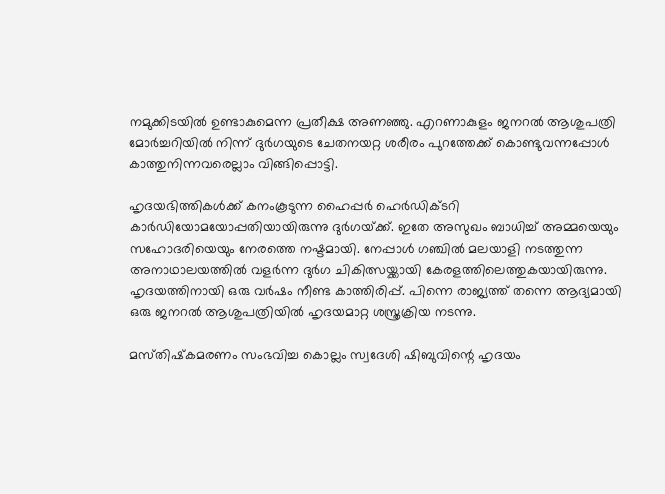നമുക്കിടയിൽ ഉണ്ടാകുമെന്ന പ്രതീക്ഷ അണഞ്ഞു. എറണാകുളം ജനറൽ ആശുപത്രി മോർച്ചറിയിൽ നിന്ന് ദുർഗയുടെ ചേതനയറ്റ ശരീരം പുറത്തേക്ക് കൊണ്ടുവന്നപ്പോൾ കാത്തുനിന്നവരെല്ലാം വിങ്ങിപ്പൊട്ടി.

ഹൃദയഭിത്തികൾക്ക്‌ കനംകൂടുന്ന ഹൈപ്പർ ഹെർഡിക്ടറി കാർഡിയോമയോപ്പതിയായിരുന്നു ദുർഗയ്‌ക്ക്‌. ഇതേ അസുഖം ബാധിച്ച്‌ അമ്മയെയും സഹോദരിയെയും നേരത്തെ നഷ്ടമായി. നേപ്പാൾ ഗഞ്ചിൽ മലയാളി നടത്തുന്ന അനാഥാലയത്തിൽ വളർന്ന ദുർഗ ചികിത്സയ്ക്കായി കേരളത്തിലെത്തുകയായിരുന്നു. ഹൃദയത്തിനായി ഒരു വർഷം നീണ്ട കാത്തിരിപ്പ്. പിന്നെ രാജ്യത്ത് തന്നെ ആദ്യമായി ഒരു ജനറൽ ആശുപത്രിയിൽ ഹൃദയമാറ്റ ശസ്ത്രക്രിയ നടന്നു.

മസ്‌തിഷ്‌കമരണം സംഭവിച്ച കൊല്ലം സ്വദേശി ഷിബുവിന്റെ ഹൃദയം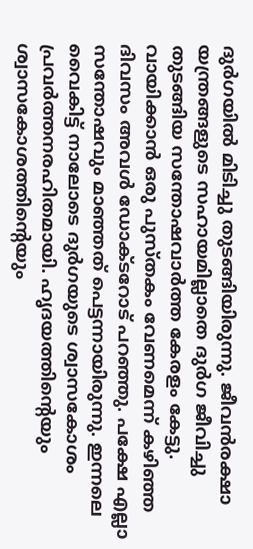ദുർഗയിൽ മിടിച്ചു തുടങ്ങിയിരുന്നു. ജീവൻരക്ഷാ യന്ത്രങ്ങളുടെ സഹായമില്ലാതെ ദുർഗ ജീവിച്ചു തുടങ്ങിയ സന്തോഷവാർത്ത കേരളം കേട്ടു. വായിക്കാൻ ഒരു പുസ്തകം വേണമെന്ന് കഴിഞ്ഞ ദിവസം അവൾ ഡോക്ടറോട് പറഞ്ഞു. പക്ഷേ എല്ലാ സന്തോഷവും മാഞ്ഞത് പെട്ടന്നായിരുന്നു. ഇന്നലെ വൈകിട്ട്‌ നാലോടെ ദുർഗയുടെ ശ്വാസകോശം പ്രവർത്തനരഹിതമായി. ഹൃദയത്തിന്റെയും ശ്വാസകോശത്തിന്റെയും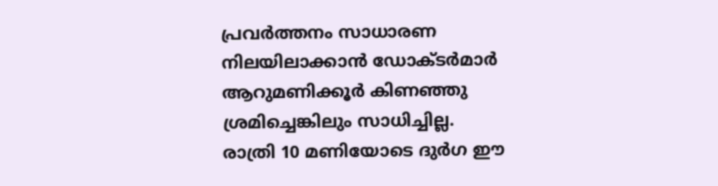പ്രവർത്തനം സാധാരണ നിലയിലാക്കാൻ ഡോക്ടർമാർ ആറുമണിക്കൂർ കിണഞ്ഞു ശ്രമിച്ചെങ്കിലും സാധിച്ചില്ല. രാത്രി 10 മണിയോടെ ദുർഗ ഈ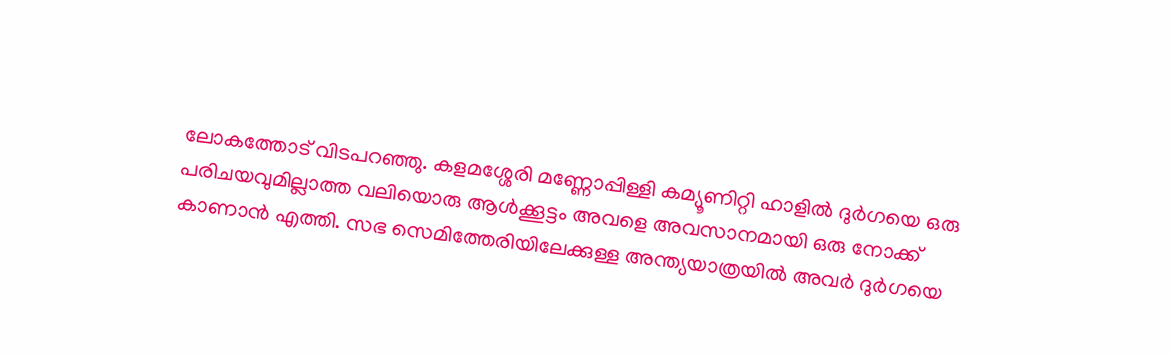ലോകത്തോട് വിടപറഞ്ഞു. കളമശ്ശേരി മണ്ണോപ്പിള്ളി കമ്യൂണിറ്റി ഹാളിൽ ദുർഗയെ ഒരു പരിചയവുമില്ലാത്ത വലിയൊരു ആൾക്കൂട്ടം അവളെ അവസാനമായി ഒരു നോക്ക് കാണാൻ എത്തി. സഭ സെമിത്തേരിയിലേക്കുള്ള അന്ത്യയാത്രയിൽ അവർ ദുർഗയെ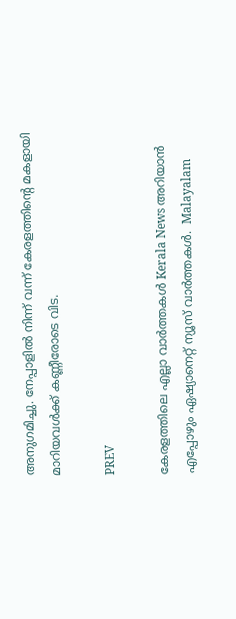അനുഗമിച്ചു. നേപ്പാളിൽ നിന്ന് വന്ന് കേരളത്തിന്റെ മകളായി മാറിയവൾക്ക് കണ്ണീരോടെ വിട.

PREV

കേരളത്തിലെ എല്ലാ വാർത്തകൾ Kerala News അറിയാൻ  എപ്പോഴും ഏഷ്യാനെറ്റ് ന്യൂസ് വാർത്തകൾ.  Malayalam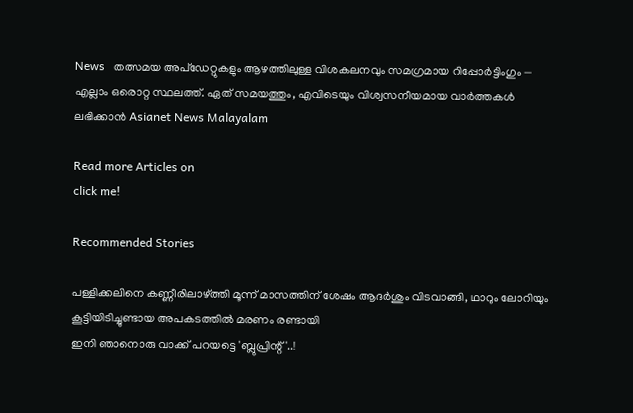News   തത്സമയ അപ്‌ഡേറ്റുകളും ആഴത്തിലുള്ള വിശകലനവും സമഗ്രമായ റിപ്പോർട്ടിംഗും — എല്ലാം ഒരൊറ്റ സ്ഥലത്ത്. ഏത് സമയത്തും, എവിടെയും വിശ്വസനീയമായ വാർത്തകൾ ലഭിക്കാൻ Asianet News Malayalam

Read more Articles on
click me!

Recommended Stories

പള്ളിക്കലിനെ കണ്ണീരിലാഴ്ത്തി മൂന്ന് മാസത്തിന് ശേഷം ആദര്‍ശും വിടവാങ്ങി, ഥാറും ലോറിയും കൂട്ടിയിടിച്ചുണ്ടായ അപകടത്തിൽ മരണം രണ്ടായി
ഇനി ഞാനൊരു വാക്ക് പറയട്ടെ 'ബ്ലുപ്രിന്റ്'..!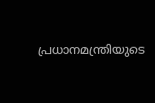പ്രധാനമന്ത്രിയുടെ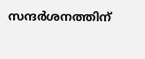സന്ദര്‍ശനത്തിന്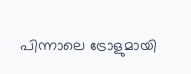പിന്നാലെ ട്രോളുമായി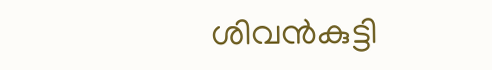ശിവന്‍കുട്ടി